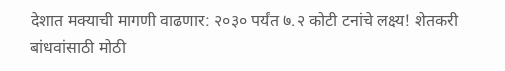देशात मक्याची मागणी वाढणार: २०३० पर्यंत ७.२ कोटी टनांचे लक्ष्य! शेतकरी बांधवांसाठी मोठी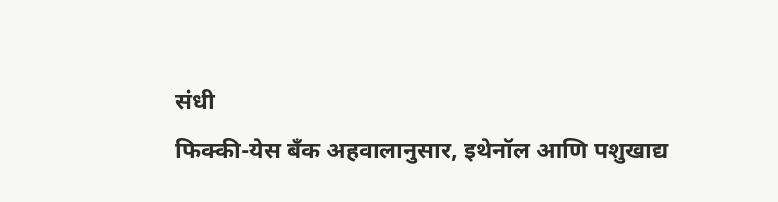संधी
फिक्की-येस बँक अहवालानुसार, इथेनॉल आणि पशुखाद्य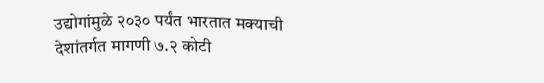उद्योगांमुळे २०३० पर्यंत भारतात मक्याची देशांतर्गत मागणी ७.२ कोटी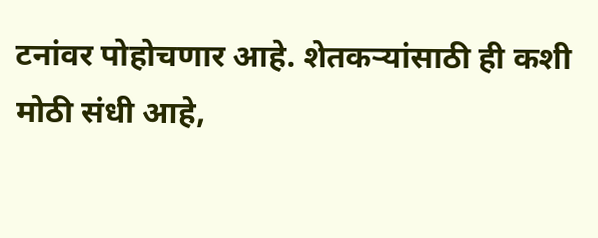टनांवर पोहोचणार आहे. शेतकऱ्यांसाठी ही कशी मोठी संधी आहे,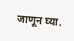जाणून घ्या.